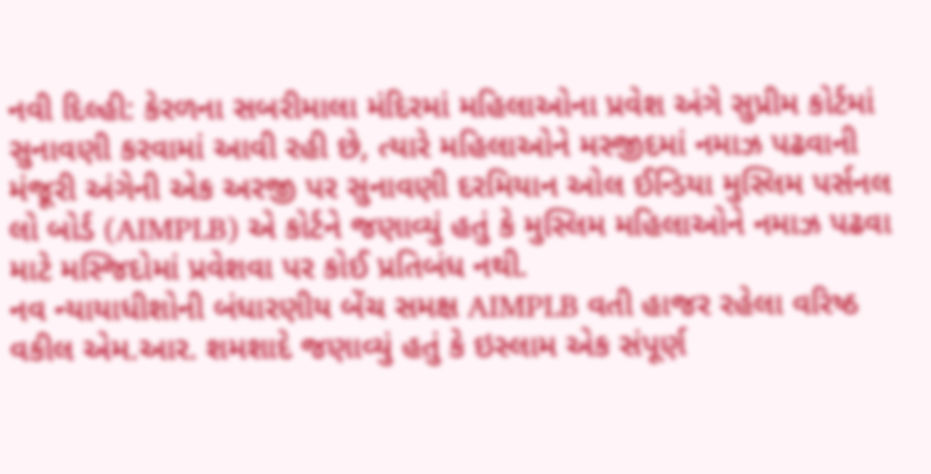નવી દિલ્હી: કેરળના સબરીમાલા મંદિરમાં મહિલાઓના પ્રવેશ અંગે સુપ્રીમ કોર્ટમાં સુનાવણી કરવામાં આવી રહી છે, ત્યારે મહિલાઓને મસ્જીદમાં નમાઝ પઢવાની મંજૂરી અંગેની એક અરજી પર સુનાવણી દરમિયાન ઓલ ઈન્ડિયા મુસ્લિમ પર્સનલ લો બોર્ડ (AIMPLB) એ કોર્ટને જણાવ્યું હતું કે મુસ્લિમ મહિલાઓને નમાઝ પઢવા માટે મસ્જિદોમાં પ્રવેશવા પર કોઈ પ્રતિબંધ નથી.
નવ ન્યાયાધીશોની બંધારણીય બેંચ સમક્ષ AIMPLB વતી હાજર રહેલા વરિષ્ઠ વકીલ એમ.આર. શમશાદે જણાવ્યું હતું કે ઇસ્લામ એક સંપૂર્ણ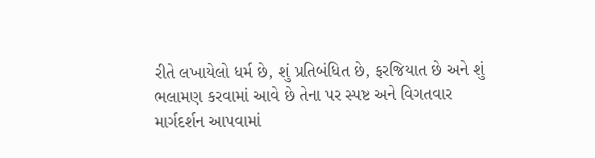રીતે લખાયેલો ધર્મ છે, શું પ્રતિબંધિત છે, ફરજિયાત છે અને શું ભલામણ કરવામાં આવે છે તેના પર સ્પષ્ટ અને વિગતવાર માર્ગદર્શન આપવામાં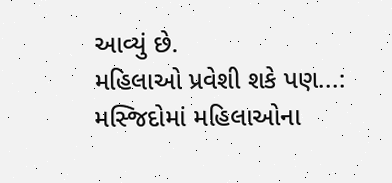આવ્યું છે.
મહિલાઓ પ્રવેશી શકે પણ...:
મસ્જિદોમાં મહિલાઓના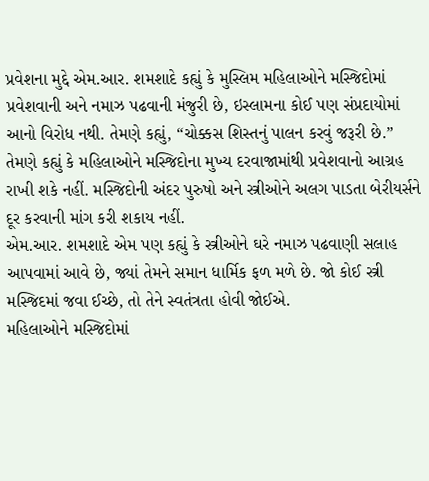પ્રવેશના મુદ્દે એમ.આર. શમશાદે કહ્યું કે મુસ્લિમ મહિલાઓને મસ્જિદોમાં પ્રવેશવાની અને નમાઝ પઢવાની મંજુરી છે, ઇસ્લામના કોઈ પણ સંપ્રદાયોમાં આનો વિરોધ નથી. તેમણે કહ્યું, “ચોક્કસ શિસ્તનું પાલન કરવું જરૂરી છે.”
તેમણે કહ્યું કે મહિલાઓને મસ્જિદોના મુખ્ય દરવાજામાંથી પ્રવેશવાનો આગ્રહ રાખી શકે નહીં. મસ્જિદોની અંદર પુરુષો અને સ્ત્રીઓને અલગ પાડતા બેરીયર્સને દૂર કરવાની માંગ કરી શકાય નહીં.
એમ.આર. શમશાદે એમ પણ કહ્યું કે સ્ત્રીઓને ઘરે નમાઝ પઢવાણી સલાહ આપવામાં આવે છે, જ્યાં તેમને સમાન ધાર્મિક ફળ મળે છે. જો કોઈ સ્ત્રી મસ્જિદમાં જવા ઈચ્છે, તો તેને સ્વતંત્રતા હોવી જોઈએ.
મહિલાઓને મસ્જિદોમાં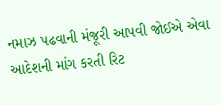નમાઝ પઢવાની મંજૂરી આપવી જોઈએ એવા આદેશની માંગ કરતી રિટ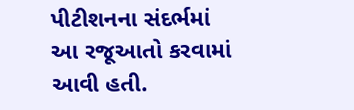પીટીશનના સંદર્ભમાં આ રજૂઆતો કરવામાં આવી હતી.